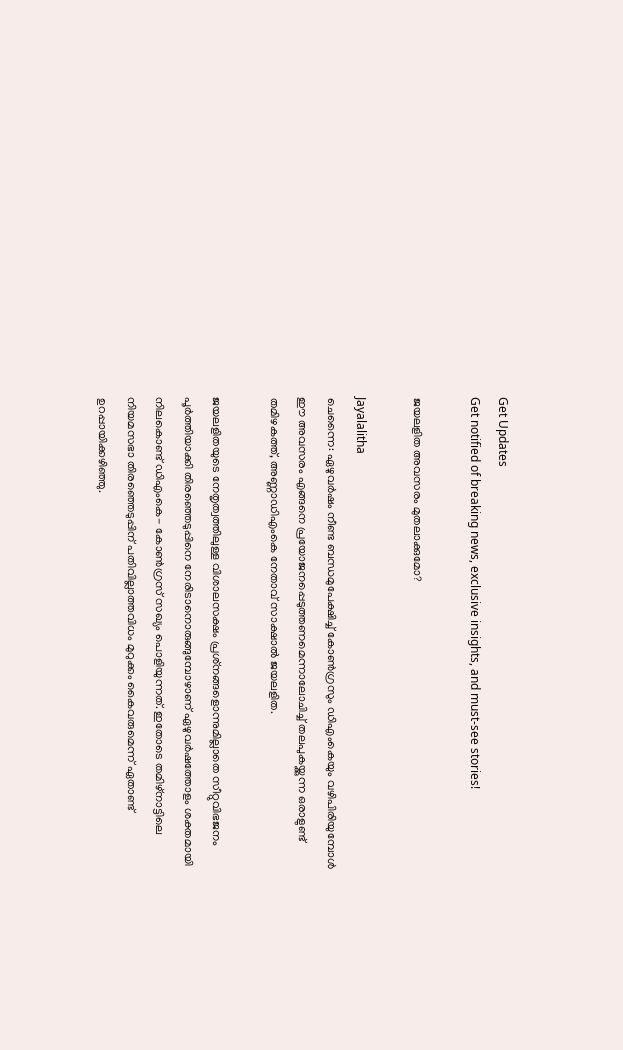Get Updates
Get notified of breaking news, exclusive insights, and must-see stories!

ജയലളിത അവസരം മുതലാക്കുമോ?

Jayalalitha
ചെന്നൈ: ഏഴുവര്‍ഷം നീണ്ട ബന്ധമുപേക്ഷിച്ച് കോണ്‍ഗ്രസും ഡിഎംകെയും വഴിപിരിയുമ്പോള്‍ ഈ അവസരം എങ്ങനെ പ്രയോജനപ്പെടുത്തണമെന്നാലോചിച്ച് തലപുകയ്ക്കുന്ന ഒരാളുണ്ട് തമിഴകത്ത്, അണ്ണാഡിഎംകെ നേതാവ് സാക്ഷാല്‍ ജയലളിത.

ജയലളിതയുടെ നേതൃത്വത്തിലുള്ള വിശാലസക്ഷം പ്രശ്‌നങ്ങളൊന്നുമില്ലാതെ സീറ്റുവിഭജനം പൂര്‍ത്തിയാക്കി തിരഞ്ഞെടുപ്പിനെ നേരിടാനൊരുങ്ങുമ്പോഴാണ് ഏഴുവര്‍ഷത്തോളം ശക്തമായി നിലകൊണ്ട് ഡിഎംകെ- കോണ്‍ഗ്രസ് സഖ്യം പൊളിയുന്നത്. ഇതോടെ തമിഴ്‌നാട്ടിലെ നിയമസഭാ തിരഞ്ഞെടുപ്പിന് പതിവില്ലാത്തവിധം മുറുക്കം കൈവരുമെന്ന് ഏതാണ്ട് ഉറപ്പായിക്കഴിഞ്ഞു.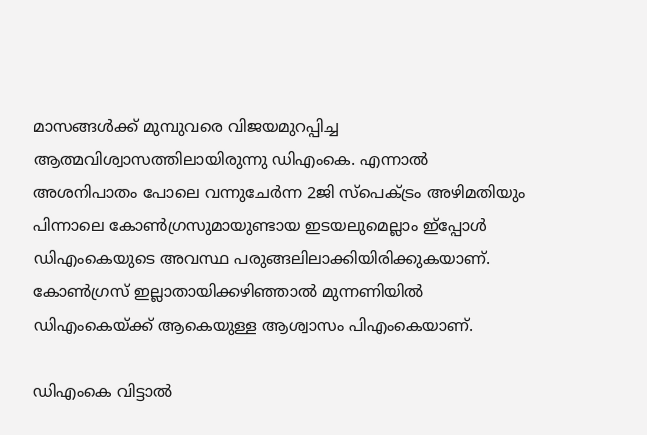മാസങ്ങള്‍ക്ക് മുമ്പുവരെ വിജയമുറപ്പിച്ച ആത്മവിശ്വാസത്തിലായിരുന്നു ഡിഎംകെ. എന്നാല്‍ അശനിപാതം പോലെ വന്നുചേര്‍ന്ന 2ജി സ്‌പെക്ട്രം അഴിമതിയും പിന്നാലെ കോണ്‍ഗ്രസുമായുണ്ടായ ഇടയലുമെല്ലാം ഇ്‌പ്പോള്‍ ഡിഎംകെയുടെ അവസ്ഥ പരുങ്ങലിലാക്കിയിരിക്കുകയാണ്. കോണ്‍ഗ്രസ് ഇല്ലാതായിക്കഴിഞ്ഞാല്‍ മുന്നണിയില്‍ ഡിഎംകെയ്ക്ക് ആകെയുള്ള ആശ്വാസം പിഎംകെയാണ്.

ഡിഎംകെ വിട്ടാല്‍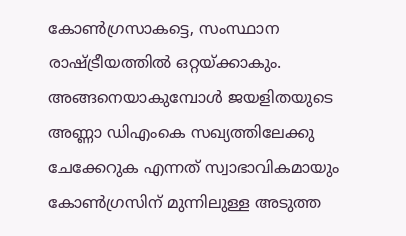കോണ്‍ഗ്രസാകട്ടെ, സംസ്ഥാന രാഷ്ട്രീയത്തില്‍ ഒറ്റയ്ക്കാകും. അങ്ങനെയാകുമ്പോള്‍ ജയളിതയുടെ അണ്ണാ ഡിഎംകെ സഖ്യത്തിലേക്കു ചേക്കേറുക എന്നത് സ്വാഭാവികമായും കോണ്‍ഗ്രസിന് മുന്നിലുള്ള അടുത്ത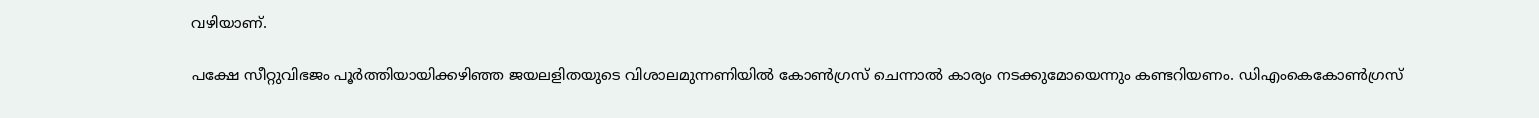വഴിയാണ്.

പക്ഷേ സീറ്റുവിഭജം പൂര്‍ത്തിയായിക്കഴിഞ്ഞ ജയലളിതയുടെ വിശാലമുന്നണിയില്‍ കോണ്‍ഗ്രസ് ചെന്നാല്‍ കാര്യം നടക്കുമോയെന്നും കണ്ടറിയണം. ഡിഎംകെകോണ്‍ഗ്രസ്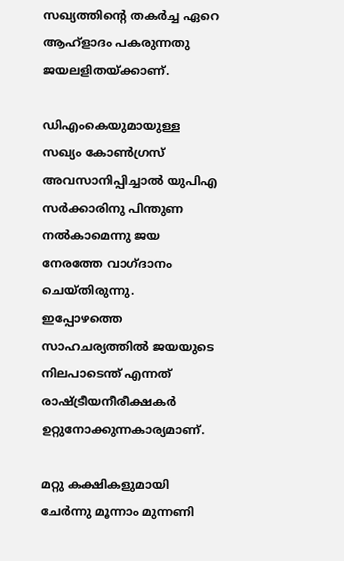സഖ്യത്തിന്റെ തകര്‍ച്ച ഏറെ ആഹ്‌ളാദം പകരുന്നതു ജയലളിതയ്ക്കാണ്.

ഡിഎംകെയുമായുള്ള സഖ്യം കോണ്‍ഗ്രസ് അവസാനിപ്പിച്ചാല്‍ യുപിഎ സര്‍ക്കാരിനു പിന്തുണ നല്‍കാമെന്നു ജയ നേരത്തേ വാഗ്ദാനം ചെയ്തിരുന്നു. ഇപ്പോഴത്തെ സാഹചര്യത്തില്‍ ജയയുടെ നിലപാടെന്ത് എന്നത് രാഷ്ട്രീയനീരീക്ഷകര്‍ ഉറ്റുനോക്കുന്നകാര്യമാണ്.

മറ്റു കക്ഷികളുമായി ചേര്‍ന്നു മൂന്നാം മുന്നണി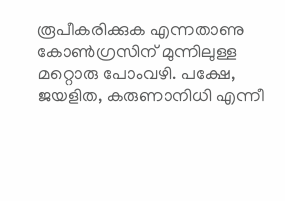രൂപീകരിക്കുക എന്നതാണു കോണ്‍ഗ്രസിന് മുന്നിലുള്ള മറ്റൊരു പോംവഴി. പക്ഷേ, ജയളിത, കരുണാനിധി എന്നീ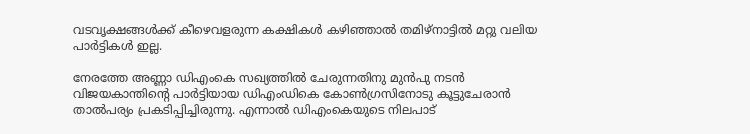വടവൃക്ഷങ്ങള്‍ക്ക് കീഴെവളരുന്ന കക്ഷികള്‍ കഴിഞ്ഞാല്‍ തമിഴ്‌നാട്ടില്‍ മറ്റു വലിയ പാര്‍ട്ടികള്‍ ഇല്ല.

നേരത്തേ അണ്ണാ ഡിഎംകെ സഖ്യത്തില്‍ ചേരുന്നതിനു മുന്‍പു നടന്‍ വിജയകാന്തിന്റെ പാര്‍ട്ടിയായ ഡിഎംഡികെ കോണ്‍ഗ്രസിനോടു കൂട്ടുചേരാന്‍ താല്‍പര്യം പ്രകടിപ്പിച്ചിരുന്നു. എന്നാല്‍ ഡിഎംകെയുടെ നിലപാട്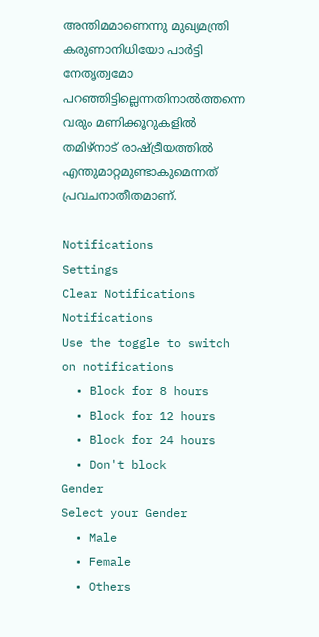അന്തിമമാണെന്നു മുഖ്യമന്ത്രി കരുണാനിധിയോ പാര്‍ട്ടി നേതൃത്വമോ പറഞ്ഞിട്ടില്ലെന്നതിനാല്‍ത്തന്നെ വരും മണിക്കൂറുകളില്‍ തമിഴ്‌നാട് രാഷ്ട്രീയത്തില്‍ എന്തുമാറ്റമുണ്ടാകുമെന്നത് പ്രവചനാതീതമാണ്.

Notifications
Settings
Clear Notifications
Notifications
Use the toggle to switch on notifications
  • Block for 8 hours
  • Block for 12 hours
  • Block for 24 hours
  • Don't block
Gender
Select your Gender
  • Male
  • Female
  • Others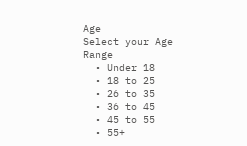Age
Select your Age Range
  • Under 18
  • 18 to 25
  • 26 to 35
  • 36 to 45
  • 45 to 55
  • 55+